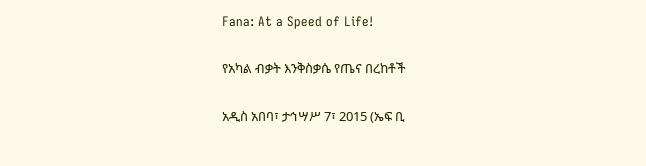Fana: At a Speed of Life!

የአካል ብቃት እንቅስቃሴ የጤና በረከቶች

አዲስ አበባ፣ ታኅሣሥ 7፣ 2015 (ኤፍ ቢ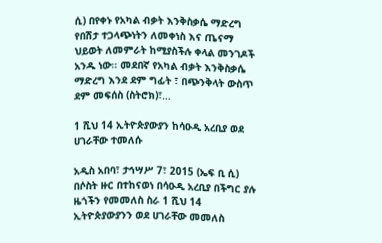ሲ) በየቀኑ የአካል ብቃት እንቅስቃሴ ማድረግ የበሽታ ተጋላጭነትን ለመቀነስ እና ጤናማ ህይወት ለመምራት ከሚያስችሉ ቀላል መንገዶች አንዱ ነው፡፡ መደበኛ የአካል ብቃት እንቅስቃሴ ማድረግ እንደ ደም ግፊት ፣ በጭንቅላት ውስጥ ደም መፍሰስ (ስትሮክ)፣…

1 ሺህ 14 ኢትዮጵያውያን ከሳዑዲ አረቢያ ወደ ሀገራቸው ተመለሱ

አዲስ አበባ፣ ታኅሣሥ 7፣ 2015 (ኤፍ ቢ ሲ) በሶስት ዙር በተከናወነ በሳዑዲ አረቢያ በችግር ያሉ ዜጎችን የመመለስ ስራ 1 ሺህ 14 ኢትዮጵያውያንን ወደ ሀገራቸው መመለስ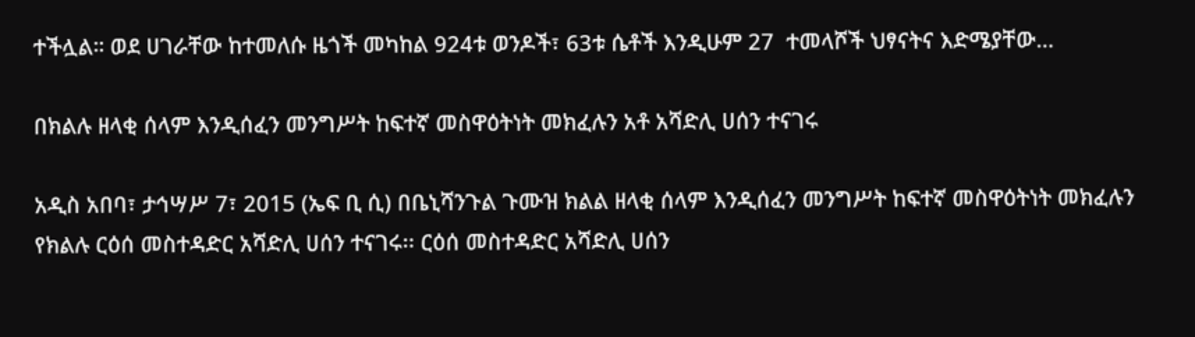ተችሏል። ወደ ሀገራቸው ከተመለሱ ዜጎች መካከል 924ቱ ወንዶች፣ 63ቱ ሴቶች እንዲሁም 27  ተመላሾች ህፃናትና እድሜያቸው…

በክልሉ ዘላቂ ሰላም እንዲሰፈን መንግሥት ከፍተኛ መስዋዕትነት መክፈሉን አቶ አሻድሊ ሀሰን ተናገሩ

አዲስ አበባ፣ ታኅሣሥ 7፣ 2015 (ኤፍ ቢ ሲ) በቤኒሻንጉል ጉሙዝ ክልል ዘላቂ ሰላም እንዲሰፈን መንግሥት ከፍተኛ መስዋዕትነት መክፈሉን የክልሉ ርዕሰ መስተዳድር አሻድሊ ሀሰን ተናገሩ፡፡ ርዕሰ መስተዳድር አሻድሊ ሀሰን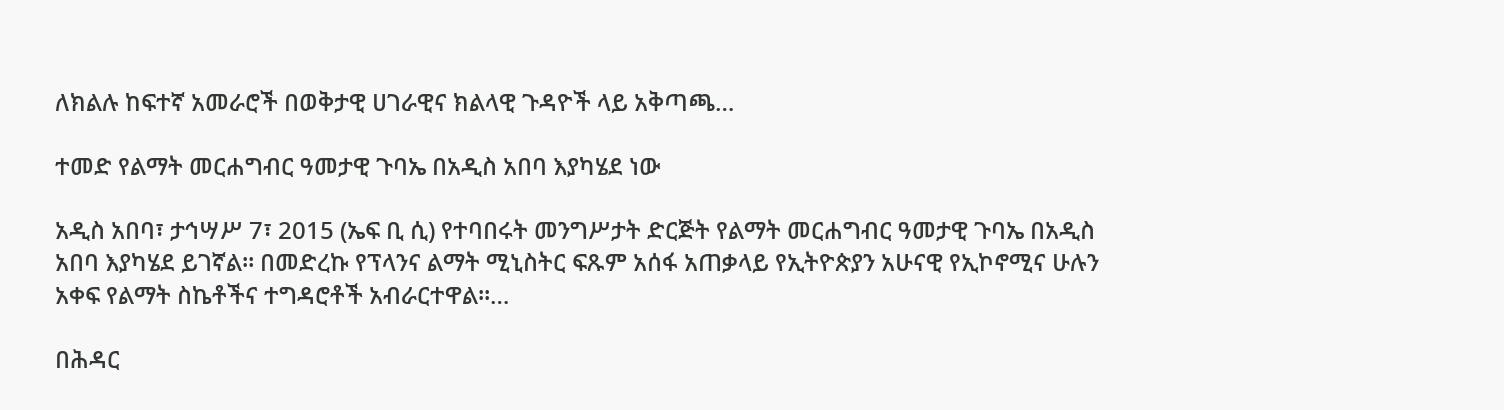ለክልሉ ከፍተኛ አመራሮች በወቅታዊ ሀገራዊና ክልላዊ ጉዳዮች ላይ አቅጣጫ…

ተመድ የልማት መርሐግብር ዓመታዊ ጉባኤ በአዲስ አበባ እያካሄደ ነው

አዲስ አበባ፣ ታኅሣሥ 7፣ 2015 (ኤፍ ቢ ሲ) የተባበሩት መንግሥታት ድርጅት የልማት መርሐግብር ዓመታዊ ጉባኤ በአዲስ አበባ እያካሄደ ይገኛል። በመድረኩ የፕላንና ልማት ሚኒስትር ፍጹም አሰፋ አጠቃላይ የኢትዮጵያን አሁናዊ የኢኮኖሚና ሁሉን አቀፍ የልማት ስኬቶችና ተግዳሮቶች አብራርተዋል።…

በሕዳር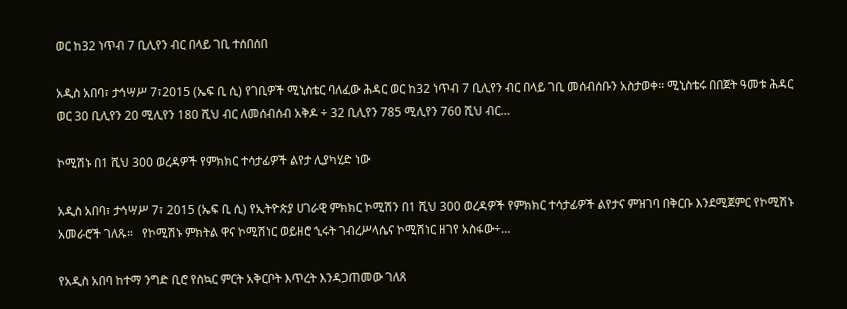ወር ከ32 ነጥብ 7 ቢሊየን ብር በላይ ገቢ ተሰበሰበ

አዲስ አበባ፣ ታኅሣሥ 7፣2015 (ኤፍ ቢ ሲ) የገቢዎች ሚኒስቴር ባለፈው ሕዳር ወር ከ32 ነጥብ 7 ቢሊየን ብር በላይ ገቢ መሰብሰቡን አስታወቀ፡፡ ሚኒስቴሩ በበጀት ዓመቱ ሕዳር ወር 30 ቢሊየን 20 ሚሊየን 180 ሺህ ብር ለመሰብሰብ አቅዶ ÷ 32 ቢሊየን 785 ሚሊየን 760 ሺህ ብር…

ኮሚሽኑ በ1 ሺህ 300 ወረዳዎች የምክክር ተሳታፊዎች ልየታ ሊያካሂድ ነው

አዲስ አበባ፣ ታኅሣሥ 7፣ 2015 (ኤፍ ቢ ሲ) የኢትዮጵያ ሀገራዊ ምክክር ኮሚሽን በ1 ሺህ 300 ወረዳዎች የምክክር ተሳታፊዎች ልየታና ምዝገባ በቅርቡ እንደሚጀምር የኮሚሽኑ አመራሮች ገለጹ።   የኮሚሽኑ ምክትል ዋና ኮሚሽነር ወይዘሮ ኂሩት ገብረሥላሴና ኮሚሽነር ዘገየ አስፋው÷…

የአዲስ አበባ ከተማ ንግድ ቢሮ የስኳር ምርት አቅርቦት እጥረት እንዳጋጠመው ገለጸ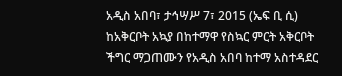አዲስ አበባ፣ ታኅሣሥ 7፣ 2015 (ኤፍ ቢ ሲ) ከአቅርቦት አኳያ በከተማዋ የስኳር ምርት አቅርቦት ችግር ማጋጠሙን የአዲስ አበባ ከተማ አስተዳደር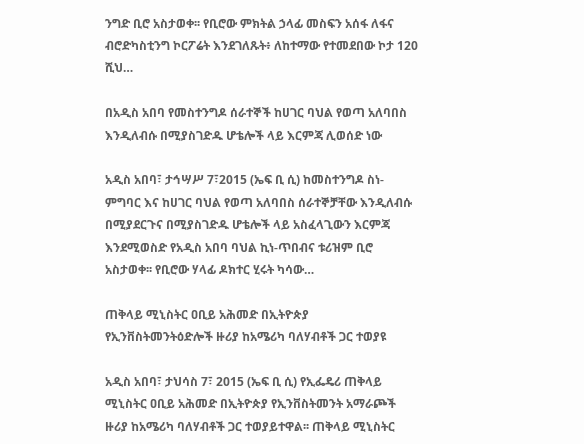ንግድ ቢሮ አስታወቀ፡፡ የቢሮው ምክትል ኃላፊ መስፍን አሰፋ ለፋና ብሮድካስቲንግ ኮርፖሬት እንደገለጹት፥ ለከተማው የተመደበው ኮታ 120 ሺህ…

በአዲስ አበባ የመስተንግዶ ሰራተኞች ከሀገር ባህል የወጣ አለባበስ እንዲለብሱ በሚያስገድዱ ሆቴሎች ላይ እርምጃ ሊወሰድ ነው

አዲስ አበባ፣ ታኅሣሥ 7፣2015 (ኤፍ ቢ ሲ) ከመስተንግዶ ስነ-ምግባር እና ከሀገር ባህል የወጣ አለባበስ ሰራተኞቻቸው እንዲለብሱ በሚያደርጉና በሚያስገድዱ ሆቴሎች ላይ አስፈላጊውን እርምጃ እንደሚወስድ የአዲስ አበባ ባህል ኪነ-ጥበብና ቱሪዝም ቢሮ አስታወቀ፡፡ የቢሮው ሃላፊ ዶክተር ሂሩት ካሳው…

ጠቅላይ ሚኒስትር ዐቢይ አሕመድ በኢትዮጵያ የኢንቨስትመንትዕድሎች ዙሪያ ከአሜሪካ ባለሃብቶች ጋር ተወያዩ

አዲስ አበባ፣ ታህሳስ 7፣ 2015 (ኤፍ ቢ ሲ) የኢፌዴሪ ጠቅላይ ሚኒስትር ዐቢይ አሕመድ በኢትዮጵያ የኢንቨስትመንት አማራጮች ዙሪያ ከአሜሪካ ባለሃብቶች ጋር ተወያይተዋል፡፡ ጠቅላይ ሚኒስትር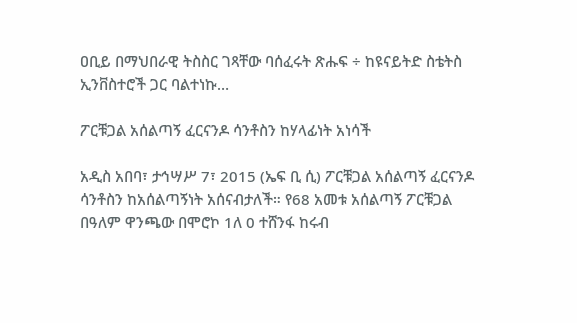ዐቢይ በማህበራዊ ትስስር ገጻቸው ባሰፈሩት ጽሑፍ ÷ ከዩናይትድ ስቴትስ ኢንቨስተሮች ጋር ባልተነኩ…

ፖርቹጋል አሰልጣኝ ፈርናንዶ ሳንቶስን ከሃላፊነት አነሳች

አዲስ አበባ፣ ታኅሣሥ 7፣ 2015 (ኤፍ ቢ ሲ) ፖርቹጋል አሰልጣኝ ፈርናንዶ ሳንቶስን ከአሰልጣኝነት አሰናብታለች። የ68 አመቱ አሰልጣኝ ፖርቹጋል በዓለም ዋንጫው በሞሮኮ 1ለ 0 ተሸንፋ ከሩብ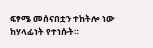ፍፃሜ መሰናበቷን ተከትሎ ነው ከሃላፊነት የተነሱት።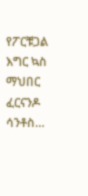የፖርቹጋል እግር ኳስ ማህበር ፈርናንዶ ሳንቶስ…